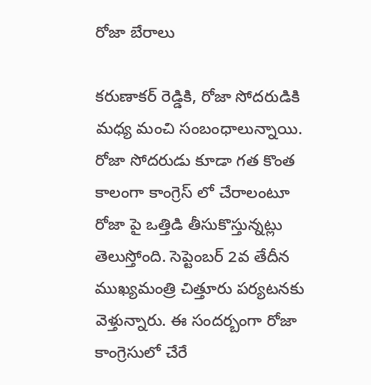రోజా బేరాలు

కరుణాకర్ రెడ్డికి, రోజా సోదరుడికి మధ్య మంచి సంబంధాలున్నాయి. రోజా సోదరుడు కూడా గత కొంత కాలంగా కాంగ్రెస్ లో చేరాలంటూ రోజా పై ఒత్తిడి తీసుకొస్తున్నట్లు తెలుస్తోంది. సెప్టెంబర్ 2వ తేదీన ముఖ్యమంత్రి చిత్తూరు పర్యటనకు వెళ్తున్నారు. ఈ సందర్బంగా రోజా కాంగ్రెసులో చేరే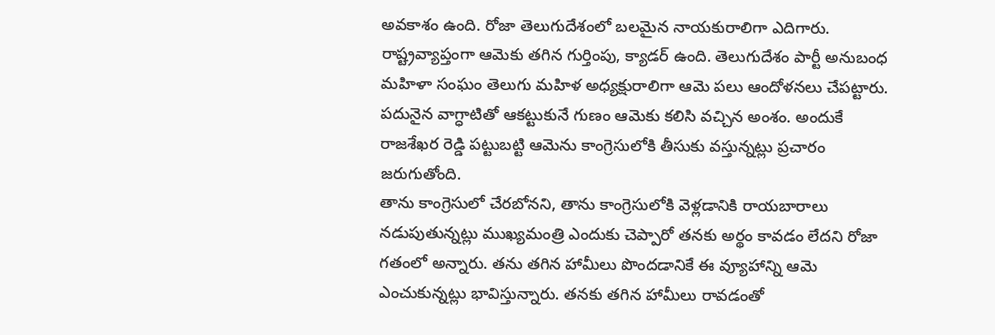అవకాశం ఉంది. రోజా తెలుగుదేశంలో బలమైన నాయకురాలిగా ఎదిగారు. రాష్ట్రవ్యాప్తంగా ఆమెకు తగిన గుర్తింపు, క్యాడర్ ఉంది. తెలుగుదేశం పార్టీ అనుబంధ మహిళా సంఘం తెలుగు మహిళ అధ్యక్షురాలిగా ఆమె పలు ఆందోళనలు చేపట్టారు. పదునైన వాగ్ధాటితో ఆకట్టుకునే గుణం ఆమెకు కలిసి వచ్చిన అంశం. అందుకే రాజశేఖర రెడ్డి పట్టుబట్టి ఆమెను కాంగ్రెసులోకి తీసుకు వస్తున్నట్లు ప్రచారం జరుగుతోంది.
తాను కాంగ్రెసులో చేరబోనని, తాను కాంగ్రెసులోకి వెళ్లడానికి రాయబారాలు నడుపుతున్నట్లు ముఖ్యమంత్రి ఎందుకు చెప్పారో తనకు అర్థం కావడం లేదని రోజా గతంలో అన్నారు. తను తగిన హామీలు పొందడానికే ఈ వ్యూహాన్ని ఆమె ఎంచుకున్నట్లు భావిస్తున్నారు. తనకు తగిన హామీలు రావడంతో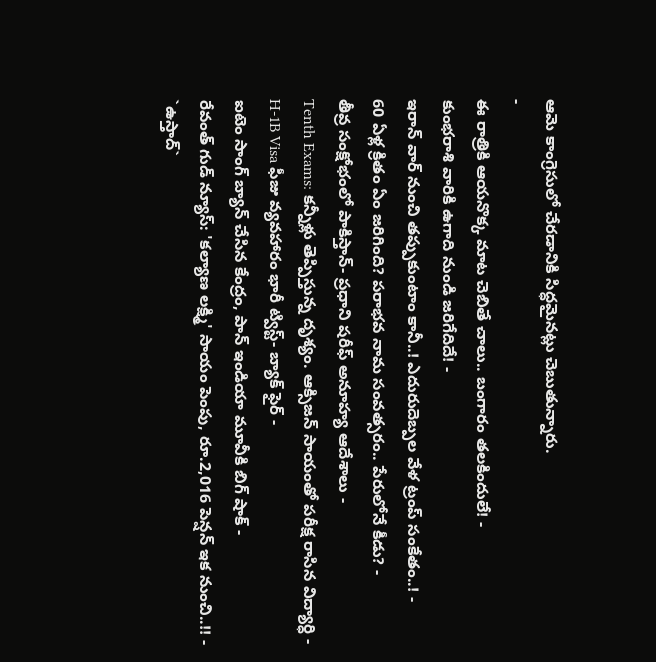ఆమె కాంగ్రెసులో చేరడానికి సిద్ధమైనట్లు చెబుతున్నారు.
-
ఈ రాత్రికి ఆయనొక్క మాట చెబితే చాలు.. బంగారం తలకిందులే! -
కుంభరాశి వారికి ఉగాది నుండి జరిగేదిదే! -
ఇరాన్ వార్ నుంచి తప్పుకుంటాం కానీ..! ఎదురుదెబ్పల వేళ ట్రంప్ సంకేతం..! -
60 ఏళ్ల క్రితం ఏం జరిగింది? పరాభవ నామ సంవత్సరం.. పేరులోనే కీడు? -
తీవ్ర సంక్షోభంలో పాకిస్తాన్- ప్రధాని షరీఫ్ అనూహ్య ఆదేశాలు -
Tenth Exams: కన్నీళ్లు తెప్పిస్తున్న దృశ్యం. ఆక్సిజన్ సాయంతో పరీక్ష రాసిన విద్యార్ధి -
H-1B Visa ఫీజు వ్యవహారం భారీ ట్విస్ట్- బ్యాక్ ఫైర్ -
ఐటెం సాంగ్ బ్యాన్ చేసిన కేంద్రం, పాన్ ఇండియా మూవీకి బిగ్ షాక్ -
రేవంత్ గుడ్ న్యూస్: 'కల్యాణ లక్ష్మి' సాయం పెంపు, రూ.2,016 పెన్షన్ ఇక నుంచి..!! -
`ఉస్తాద్`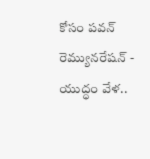కోసం పవన్ రెమ్యునరేషన్ -
యుద్ధం వేళ..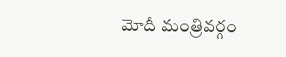మోదీ మంత్రివర్గం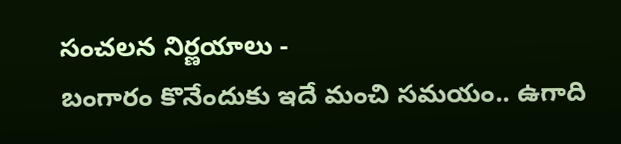సంచలన నిర్ణయాలు -
బంగారం కొనేందుకు ఇదే మంచి సమయం.. ఉగాది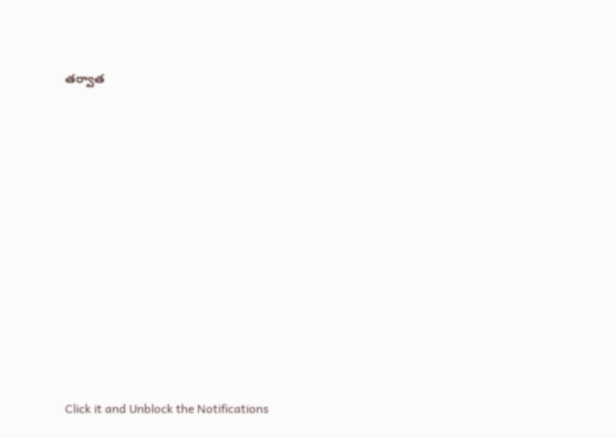తర్వాత












Click it and Unblock the Notifications